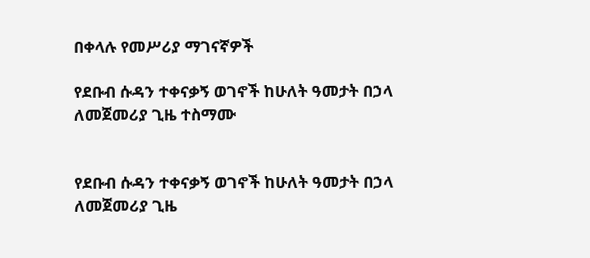በቀላሉ የመሥሪያ ማገናኛዎች

የደቡብ ሱዳን ተቀናቃኝ ወገኖች ከሁለት ዓመታት በኃላ ለመጀመሪያ ጊዜ ተስማሙ


የደቡብ ሱዳን ተቀናቃኝ ወገኖች ከሁለት ዓመታት በኃላ ለመጀመሪያ ጊዜ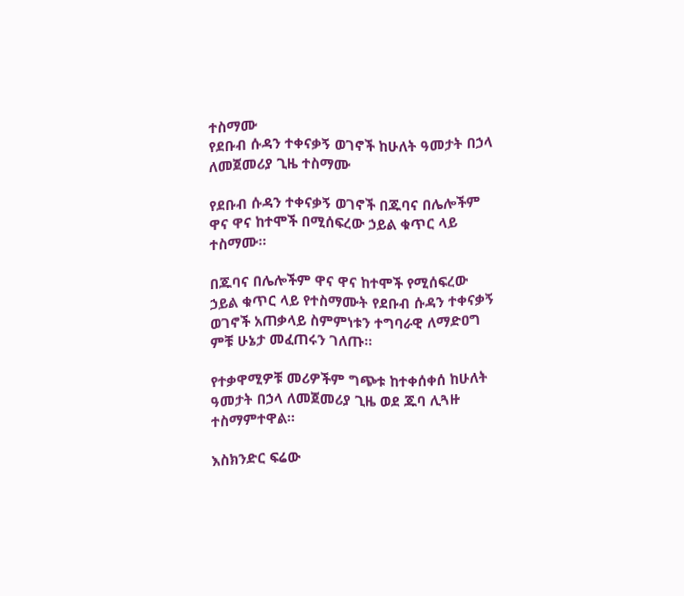ተስማሙ
የደቡብ ሱዳን ተቀናቃኝ ወገኖች ከሁለት ዓመታት በኃላ ለመጀመሪያ ጊዜ ተስማሙ

የደቡብ ሱዳን ተቀናቃኝ ወገኖች በጁባና በሌሎችም ዋና ዋና ከተሞች በሚሰፍረው ኃይል ቁጥር ላይ ተስማሙ።

በጁባና በሌሎችም ዋና ዋና ከተሞች የሚሰፍረው ኃይል ቁጥር ላይ የተስማሙት የደቡብ ሱዳን ተቀናቃኝ ወገኖች አጠቃላይ ስምምነቱን ተግባራዊ ለማድዐግ ምቹ ሁኔታ መፈጠሩን ገለጡ።

የተቃዋሚዎቹ መሪዎችም ግጭቱ ከተቀሰቀሰ ከሁለት ዓመታት በኃላ ለመጀመሪያ ጊዜ ወደ ጁባ ሊጓዙ ተስማምተዋል።

እስክንድር ፍሬው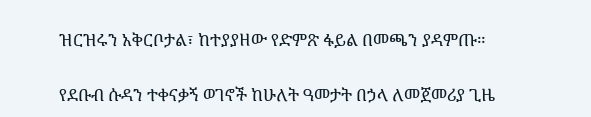ዝርዝሩን አቅርቦታል፣ ከተያያዘው የድምጽ ፋይል በመጫን ያዳምጡ።

የደቡብ ሱዳን ተቀናቃኝ ወገኖች ከሁለት ዓመታት በኃላ ለመጀመሪያ ጊዜ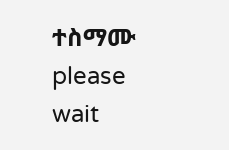ተስማሙ
please wait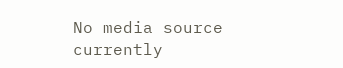No media source currently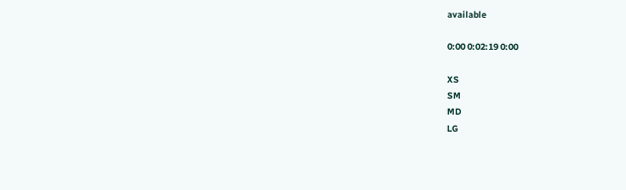available

0:00 0:02:19 0:00

XS
SM
MD
LG